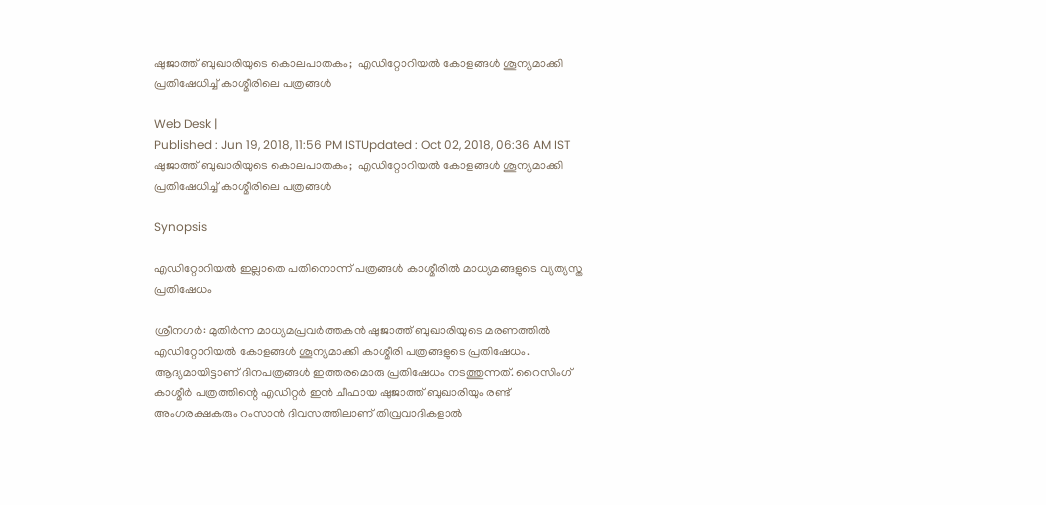ഷുജാത്ത് ബുഖാരിയുടെ കൊലപാതകം;  എഡിറ്റോറിയൽ കോളങ്ങൾ ശൂന്യമാക്കി പ്രതിഷേധിച്ച് കാശ്മീരിലെ പത്രങ്ങൾ

Web Desk |
Published : Jun 19, 2018, 11:56 PM ISTUpdated : Oct 02, 2018, 06:36 AM IST
ഷുജാത്ത് ബുഖാരിയുടെ കൊലപാതകം;  എഡിറ്റോറിയൽ കോളങ്ങൾ ശൂന്യമാക്കി പ്രതിഷേധിച്ച് കാശ്മീരിലെ പത്രങ്ങൾ

Synopsis

എ‍ഡിറ്റോറിയൽ ഇല്ലാതെ പതിനൊന്ന് പത്രങ്ങൾ കാശ്മീരിൽ മാധ്യമങ്ങളുടെ വ്യത്യസ്ത പ്രതിഷേധം

ശ്രീനഗർ: മുതിർന്ന മാധ്യമപ്രവർത്തകൻ ഷുജാത്ത് ബുഖാരിയുടെ മരണത്തിൽ എഡിറ്റോറിയൽ കോളങ്ങൾ ശൂന്യമാക്കി കാശ്മീരി പത്രങ്ങളുടെ പ്രതിഷേധം. ആദ്യമായിട്ടാണ് ദിനപത്രങ്ങൾ ഇത്തരമൊരു പ്രതിഷേധം നടത്തുന്നത്. റൈസിംഗ് കാശ്മീർ പത്രത്തിന്റെ എഡിറ്റർ ഇൻ ചീഫായ ഷുജാത്ത് ബുഖാരിയും രണ്ട് അംഗരക്ഷകരും റംസാൻ ദിവസത്തിലാണ് തിവ്രവാദികളാൽ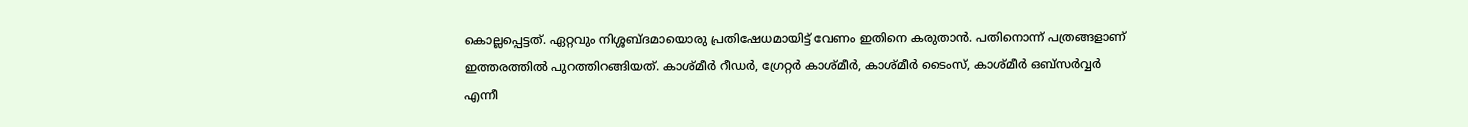കൊല്ലപ്പെട്ടത്. ഏറ്റവും നിശ്ശബ്ദമായൊരു പ്രതിഷേധമായിട്ട് വേണം ഇതിനെ കരുതാൻ. പതിനൊന്ന് പത്രങ്ങളാണ് ഇത്തരത്തിൽ പുറത്തിറങ്ങിയത്. കാശ്മീർ റീഡർ, ഗ്രേറ്റർ കാശ്മീർ, കാശ്മീർ ടൈംസ്, കാശ്മീർ ഒബ്സർവ്വർ എന്നീ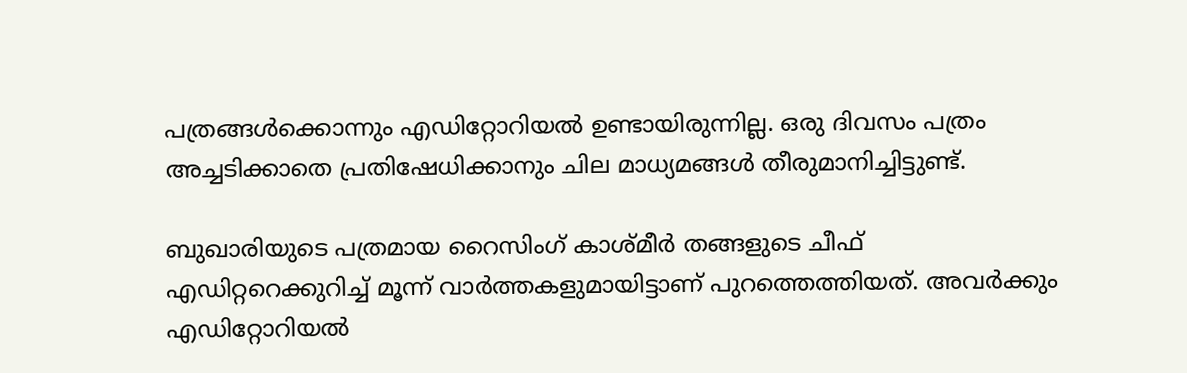പത്രങ്ങൾക്കൊന്നും എഡിറ്റോറിയൽ ഉണ്ടായിരുന്നില്ല. ഒരു ദിവസം പത്രം അച്ചടിക്കാതെ പ്രതിഷേധിക്കാനും ചില മാധ്യമങ്ങൾ തീരുമാനിച്ചിട്ടുണ്ട്.

ബുഖാരിയുടെ പത്രമായ റൈസിംഗ് കാശ്മീർ തങ്ങളുടെ ചീഫ് എഡിറ്ററെക്കുറിച്ച് മൂന്ന് വാർത്തകളുമായിട്ടാണ് പുറത്തെത്തിയത്. അവർക്കും എഡിറ്റോറിയൽ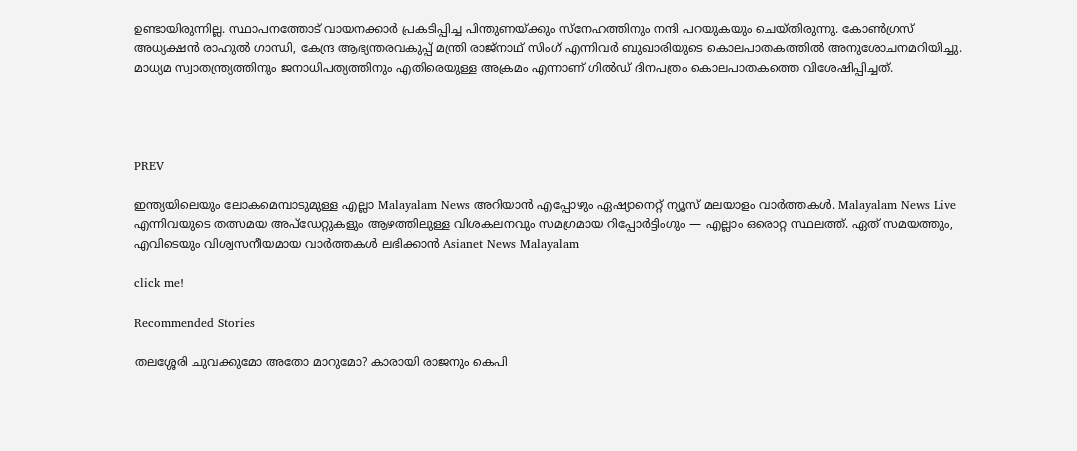ഉണ്ടായിരുന്നില്ല. സ്ഥാപനത്തോട് വായനക്കാർ പ്രകടിപ്പിച്ച പിന്തുണയ്ക്കും സ്നേഹത്തിനും നന്ദി പറയുകയും ചെയ്തിരുന്നു. കോൺഗ്രസ് അധ്യക്ഷൻ രാഹുൽ ഗാന്ധി, കേന്ദ്ര ആഭ്യന്തരവകുപ്പ് മന്ത്രി രാജ്നാഥ് സിംഗ് എന്നിവർ ബുഖാരിയുടെ കൊലപാതകത്തിൽ അനുശോചനമറിയിച്ചു. മാധ്യമ സ്വാതന്ത്ര്യത്തിനും ജനാധിപത്യത്തിനും എതിരെയുള്ള അക്രമം എന്നാണ് ഗിൽഡ് ദിനപത്രം കൊലപാതകത്തെ വിശേഷിപ്പിച്ചത്.




PREV

ഇന്ത്യയിലെയും ലോകമെമ്പാടുമുള്ള എല്ലാ Malayalam News അറിയാൻ എപ്പോഴും ഏഷ്യാനെറ്റ് ന്യൂസ് മലയാളം വാർത്തകൾ. Malayalam News Live എന്നിവയുടെ തത്സമയ അപ്‌ഡേറ്റുകളും ആഴത്തിലുള്ള വിശകലനവും സമഗ്രമായ റിപ്പോർട്ടിംഗും — എല്ലാം ഒരൊറ്റ സ്ഥലത്ത്. ഏത് സമയത്തും, എവിടെയും വിശ്വസനീയമായ വാർത്തകൾ ലഭിക്കാൻ Asianet News Malayalam

click me!

Recommended Stories

തലശ്ശേരി ചുവക്കുമോ അതോ മാറുമോ? കാരായി രാജനും കെപി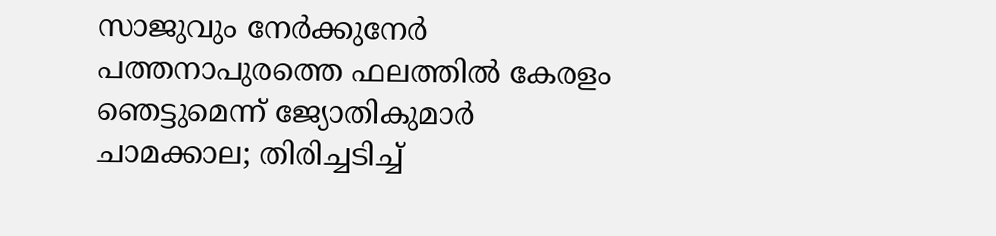സാജുവും നേർക്കുനേർ
പത്തനാപുരത്തെ ഫലത്തിൽ കേരളം ഞെട്ടുമെന്ന് ജ്യോതികുമാർ ചാമക്കാല; തിരിച്ചടിച്ച്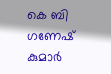കെ ബി ഗണേഷ് കുമാർ